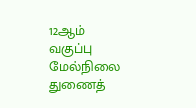12ஆம் வகுப்பு மேல்நிலை துணைத்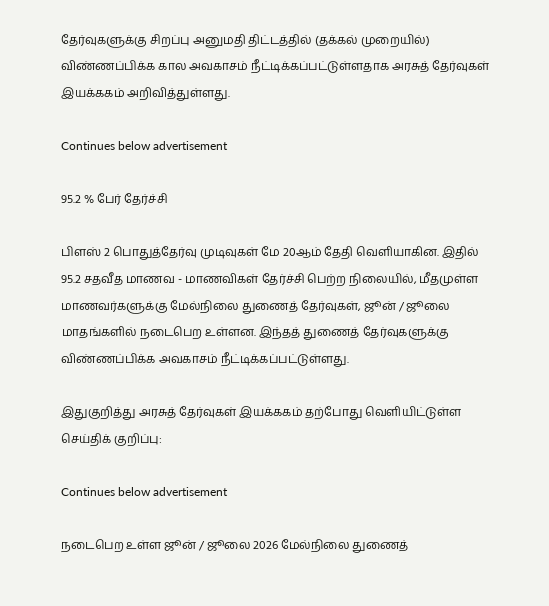தேர்வுகளுக்கு சிறப்பு அனுமதி திட்டத்தில் (தக்கல் முறையில்) விண்ணப்பிக்க கால அவகாசம் நீட்டிக்கப்பட்டுள்ளதாக அரசுத் தேர்வுகள் இயக்ககம் அறிவித்துள்ளது.

Continues below advertisement

95.2 % பேர் தேர்ச்சி

பிளஸ் 2 பொதுத்தேர்வு முடிவுகள் மே 20ஆம் தேதி வெளியாகின. இதில் 95.2 சதவீத மாணவ - மாணவிகள் தேர்ச்சி பெற்ற நிலையில், மீதமுள்ள மாணவர்களுக்கு மேல்நிலை துணைத் தேர்வுகள், ஜூன் / ஜூலை மாதங்களில் நடைபெற உள்ளன. இந்தத் துணைத் தேர்வுகளுக்கு விண்ணப்பிக்க அவகாசம் நீட்டிக்கப்பட்டுள்ளது.

இதுகுறித்து அரசுத் தேர்வுகள் இயக்ககம் தற்போது வெளியிட்டுள்ள செய்திக் குறிப்பு:

Continues below advertisement

நடைபெற உள்ள ஜூன் / ஜூலை 2026 மேல்நிலை துணைத்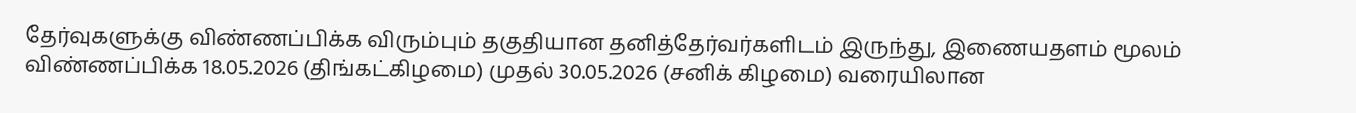தேர்வுகளுக்கு விண்ணப்பிக்க விரும்பும் தகுதியான தனித்தேர்வர்களிடம் இருந்து, இணையதளம் மூலம் விண்ணப்பிக்க 18.05.2026 (திங்கட்கிழமை) முதல் 30.05.2026 (சனிக் கிழமை) வரையிலான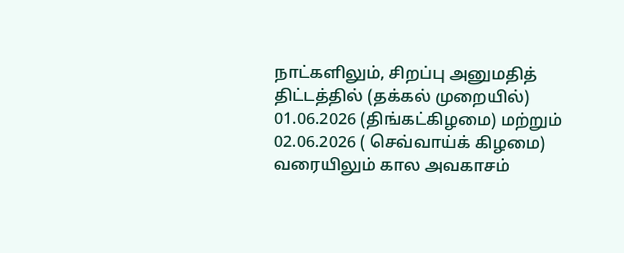நாட்களிலும், சிறப்பு அனுமதித் திட்டத்தில் (தக்கல் முறையில்) 01.06.2026 (திங்கட்கிழமை) மற்றும் 02.06.2026 ( செவ்வாய்க் கிழமை) வரையிலும் கால அவகாசம்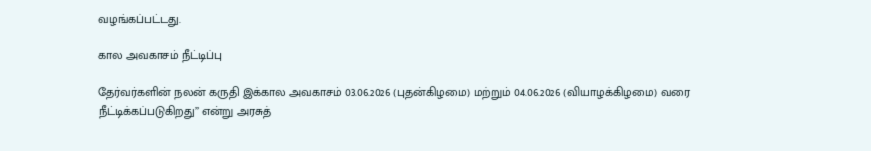வழங்கப்பட்டது.

கால அவகாசம் நீட்டிப்பு

தேர்வர்களின் நலன் கருதி இக்கால அவகாசம் 03.06.2026 (புதன்கிழமை) மற்றும் 04.06.2026 (வியாழக்கிழமை) வரை நீட்டிக்கப்படுகிறது’’ என்று அரசுத்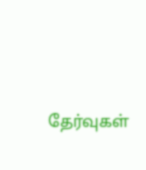தேர்வுகள்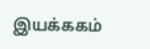இயக்ககம்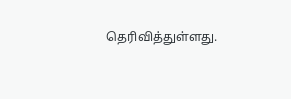தெரிவித்துள்ளது.